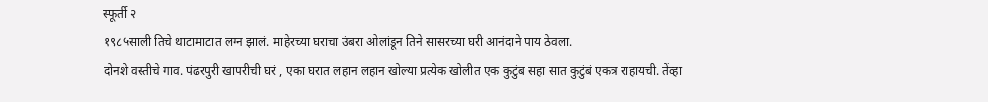स्फूर्ती २
१९८५साली तिचे थाटामाटात लग्न झालं. माहेरच्या घराचा उंबरा ओलांडून तिने सासरच्या घरी आनंदाने पाय ठेवला.
दोनशे वस्तीचे गाव. पंढरपुरी खापरीची घरं , एका घरात लहान लहान खोल्या प्रत्येक खोलीत एक कुटुंब सहा सात कुटुंबं एकत्र राहायची. तेंव्हा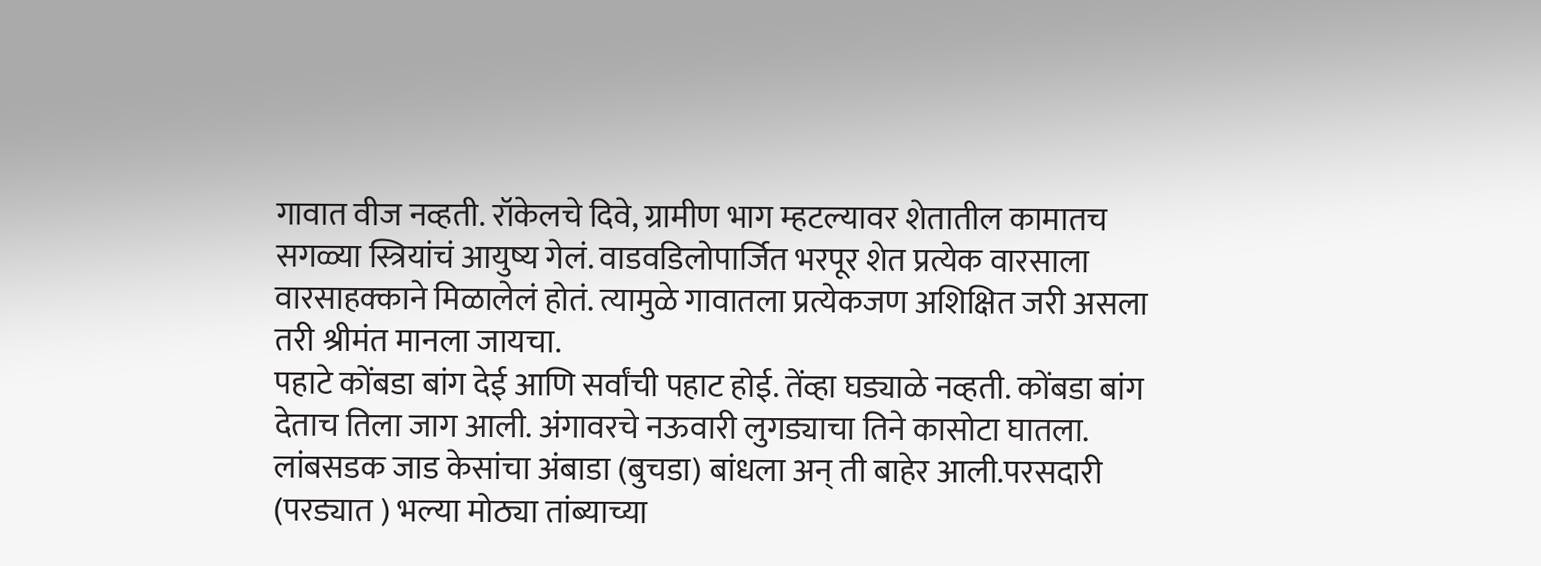गावात वीज नव्हती. रॉकेलचे दिवे, ग्रामीण भाग म्हटल्यावर शेतातील कामातच सगळ्या स्त्रियांचं आयुष्य गेलं. वाडवडिलोपार्जित भरपूर शेत प्रत्येक वारसाला वारसाहक्काने मिळालेलं होतं. त्यामुळे गावातला प्रत्येकजण अशिक्षित जरी असला तरी श्रीमंत मानला जायचा.
पहाटे कोंबडा बांग देई आणि सर्वांची पहाट होई. तेंव्हा घड्याळे नव्हती. कोंबडा बांग देताच तिला जाग आली. अंगावरचे नऊवारी लुगड्याचा तिने कासोटा घातला. लांबसडक जाड केसांचा अंबाडा (बुचडा) बांधला अन् ती बाहेर आली.परसदारी (परड्यात ) भल्या मोठ्या तांब्याच्या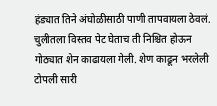हंड्यात तिने अंघोळीसाठी पाणी तापवायला ठेवलं. चुलीतला विस्तव पेट घेताच ती निश्चित होऊन गोठ्यात शेन काढायला गेली. शेण काढून भरलेली टोपली सारी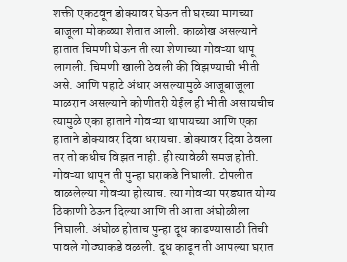शक्ती एकटवून डोक्यावर घेऊन ती घरच्या मागच्या बाजूला मोकळ्या शेतात आली. काळोख असल्याने हातात चिमणी घेऊन ती त्या शेणाच्या गोवऱ्या थापू लागली. चिमणी खाली ठेवली की विझण्याची भीती असे. आणि पहाटे अंधार असल्यामुळे आजूबाजूला माळरान असल्याने कोणीतरी येईल ही भीती असायचीच त्यामुळे एका हाताने गोवऱ्या थापायच्या आणि एका हाताने डोक्यावर दिवा धरायचा. डोक्यावर दिवा ठेवला तर तो कधीच विझत नाही. ही त्यावेळी समज होती.
गोवऱ्या थापून ती पुन्हा घराकडे निघाली. टोपलीत वाळलेल्या गोवऱ्या होत्याच. त्या गोवऱ्या परड्यात योग्य ठिकाणी ठेऊन दिल्या आणि ती आता अंघोळीला निघाली. अंघोळ होताच पुन्हा दूध काढण्यासाठी तिची पावले गोठ्याकडे वळली. दूध काढून ती आपल्या घरात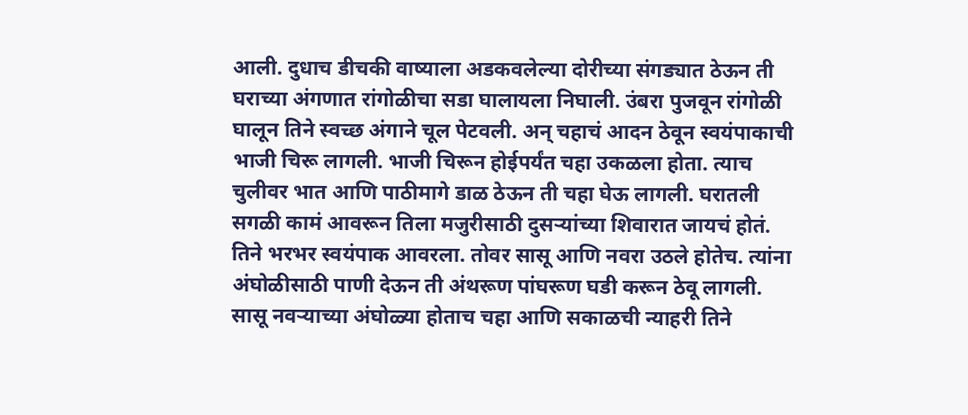आली. दुधाच डीचकी वाष्याला अडकवलेल्या दोरीच्या संगड्यात ठेऊन ती घराच्या अंगणात रांगोळीचा सडा घालायला निघाली. उंबरा पुजवून रांगोळी घालून तिने स्वच्छ अंगाने चूल पेटवली. अन् चहाचं आदन ठेवून स्वयंपाकाची भाजी चिरू लागली. भाजी चिरून होईपर्यंत चहा उकळला होता. त्याच चुलीवर भात आणि पाठीमागे डाळ ठेऊन ती चहा घेऊ लागली. घरातली सगळी कामं आवरून तिला मजुरीसाठी दुसऱ्यांच्या शिवारात जायचं होतं. तिने भरभर स्वयंपाक आवरला. तोवर सासू आणि नवरा उठले होतेच. त्यांना अंघोळीसाठी पाणी देऊन ती अंथरूण पांघरूण घडी करून ठेवू लागली. सासू नवऱ्याच्या अंघोळ्या होताच चहा आणि सकाळची न्याहरी तिने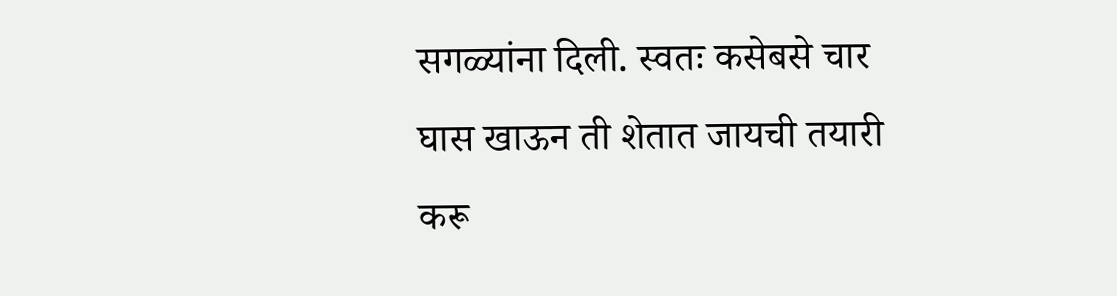सगळ्यांना दिली. स्वतः कसेबसे चार घास खाऊन ती शेतात जायची तयारी करू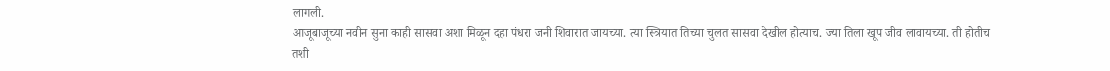लागली.
आजूबाजूच्या नवीन सुना काही सासवा अशा मिळून दहा पंधरा जनी शिवारात जायच्या. त्या स्त्रियात तिच्या चुलत सासवा देखील होत्याच. ज्या तिला खूप जीव लावायच्या. ती होतीच तशी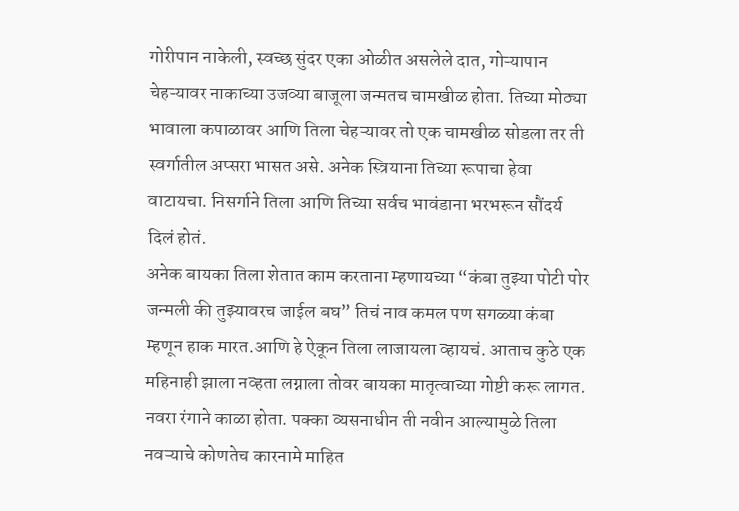गोरीपान नाकेली, स्वच्छ सुंदर एका ओळीत असलेले दात, गोऱ्यापान चेहऱ्यावर नाकाच्या उजव्या बाजूला जन्मतच चामखीळ होता. तिच्या मोठ्या भावाला कपाळावर आणि तिला चेहऱ्यावर तो एक चामखीळ सोडला तर ती स्वर्गातील अप्सरा भासत असे. अनेक स्त्रियाना तिच्या रूपाचा हेवा वाटायचा. निसर्गाने तिला आणि तिच्या सर्वच भावंडाना भरभरून सौंदर्य दिलं होतं.
अनेक बायका तिला शेतात काम करताना म्हणायच्या “कंबा तुझ्या पोटी पोर जन्मली की तुझ्यावरच जाईल बघ” तिचं नाव कमल पण सगळ्या कंबा म्हणून हाक मारत.आणि हे ऐकून तिला लाजायला व्हायचं. आताच कुठे एक महिनाही झाला नव्हता लग्नाला तोवर बायका मातृत्वाच्या गोष्टी करू लागत. नवरा रंगाने काळा होता. पक्का व्यसनाधीन ती नवीन आल्यामुळे तिला नवऱ्याचे कोणतेच कारनामे माहित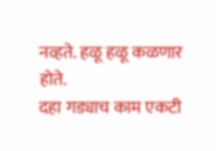नव्हते. हळू हळू कळणार होते.
दहा गड्याच काम एकटी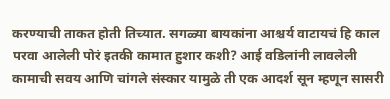करण्याची ताकत होती तिच्यात. सगळ्या बायकांना आश्चर्य वाटायचं हि काल परवा आलेली पोरं इतकी कामात हुशार कशी? आई वडिलांनी लावलेली कामाची सवय आणि चांगले संस्कार यामुळे ती एक आदर्श सून म्हणून सासरी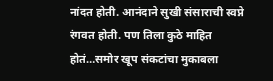नांदत होती. आनंदाने सुखी संसाराची स्वप्ने रंगवत होती. पण तिला कुठे माहित होतं…समोर खूप संकटांचा मुकाबला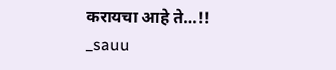करायचा आहे ते…!!
_sauu